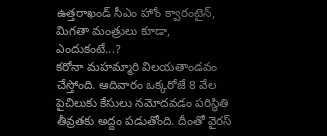ఉత్తరాఖండ్ సీఎం హోం క్వారంటైన్, మిగతా మంత్రులు కూడా, ఎందుకంటే...?
కరోనా మహమ్మారి విలయతాండవం చేస్తోంది. ఆదివారం ఒక్కరోజే 8 వేల పైచిలుకు కేసులు నమోదవడం పరిస్థితి తీవ్రతకు అద్దం పడుతోంది. దీంతో వైరస్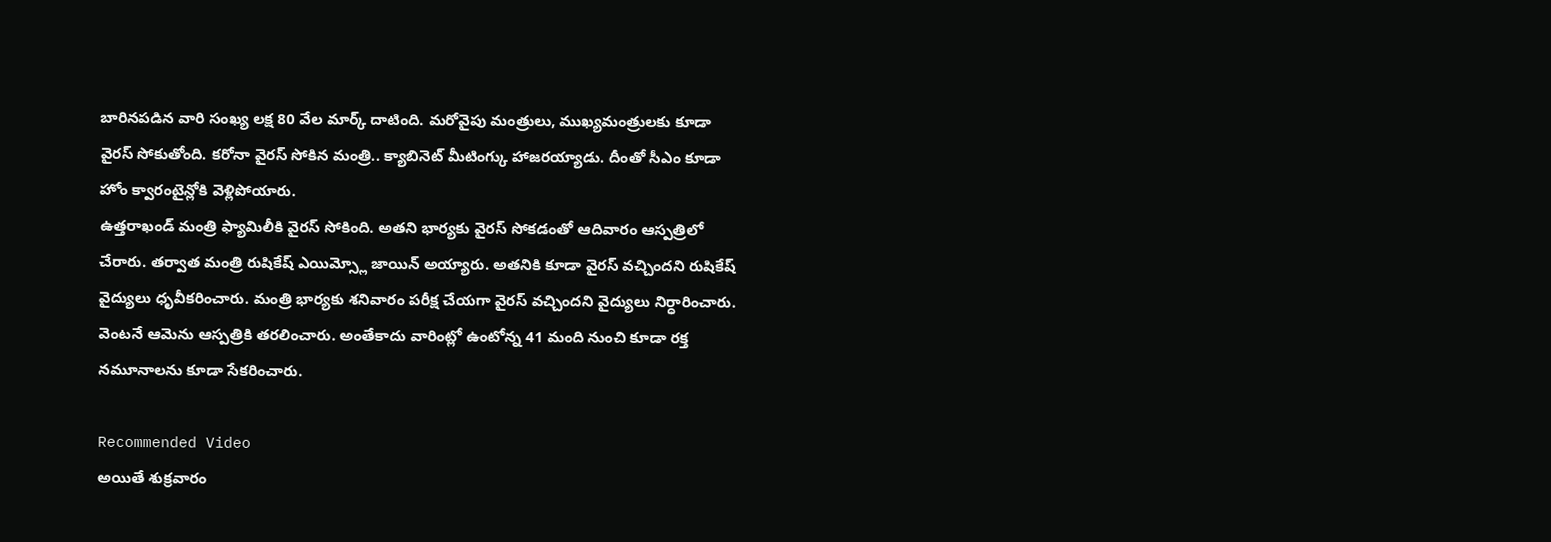బారినపడిన వారి సంఖ్య లక్ష 80 వేల మార్క్ దాటింది. మరోవైపు మంత్రులు, ముఖ్యమంత్రులకు కూడా వైరస్ సోకుతోంది. కరోనా వైరస్ సోకిన మంత్రి.. క్యాబినెట్ మీటింగ్కు హాజరయ్యాడు. దీంతో సీఎం కూడా హోం క్వారంటైన్లోకి వెళ్లిపోయారు.
ఉత్తరాఖండ్ మంత్రి ఫ్యామిలీకి వైరస్ సోకింది. అతని భార్యకు వైరస్ సోకడంతో ఆదివారం ఆస్పత్రిలో చేరారు. తర్వాత మంత్రి రుషికేష్ ఎయిమ్స్లో జాయిన్ అయ్యారు. అతనికి కూడా వైరస్ వచ్చిందని రుషికేష్ వైద్యులు ధృవీకరించారు. మంత్రి భార్యకు శనివారం పరీక్ష చేయగా వైరస్ వచ్చిందని వైద్యులు నిర్ధారించారు. వెంటనే ఆమెను ఆస్పత్రికి తరలించారు. అంతేకాదు వారింట్లో ఉంటోన్న 41 మంది నుంచి కూడా రక్త నమూనాలను కూడా సేకరించారు.

Recommended Video
అయితే శుక్రవారం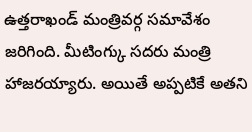ఉత్తరాఖండ్ మంత్రివర్గ సమావేశం జరిగింది. మీటింగ్కు సదరు మంత్రి హాజరయ్యారు. అయితే అప్పటికే అతని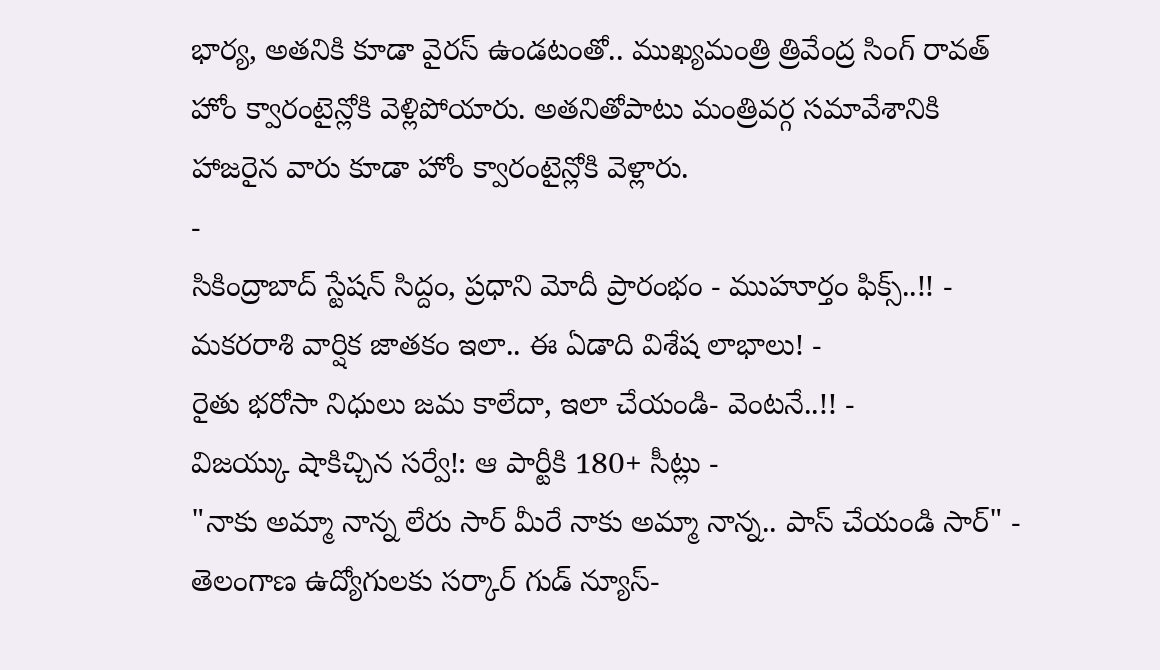భార్య, అతనికి కూడా వైరస్ ఉండటంతో.. ముఖ్యమంత్రి త్రివేంద్ర సింగ్ రావత్ హోం క్వారంటైన్లోకి వెళ్లిపోయారు. అతనితోపాటు మంత్రివర్గ సమావేశానికి హాజరైన వారు కూడా హోం క్వారంటైన్లోకి వెళ్లారు.
-
సికింద్రాబాద్ స్టేషన్ సిద్దం, ప్రధాని మోదీ ప్రారంభం - ముహూర్తం ఫిక్స్..!! -
మకరరాశి వార్షిక జాతకం ఇలా.. ఈ ఏడాది విశేష లాభాలు! -
రైతు భరోసా నిధులు జమ కాలేదా, ఇలా చేయండి- వెంటనే..!! -
విజయ్కు షాకిచ్చిన సర్వే!: ఆ పార్టీకి 180+ సీట్లు -
"నాకు అమ్మా నాన్న లేరు సార్ మీరే నాకు అమ్మా నాన్న.. పాస్ చేయండి సార్" -
తెలంగాణ ఉద్యోగులకు సర్కార్ గుడ్ న్యూస్-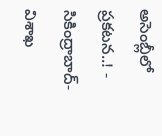అసెంబ్లీలో ప్రకటన..! -
సికింద్రాబాద్- విశాఖ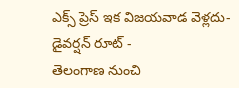ఎక్స్ ప్రెస్ ఇక విజయవాడ వెళ్లదు- డైవర్షన్ రూట్ -
తెలంగాణ నుంచి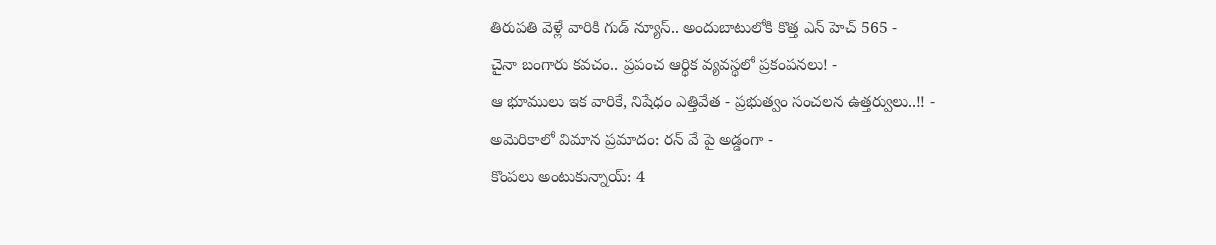తిరుపతి వెళ్లే వారికి గుడ్ న్యూస్.. అందుబాటులోకి కొత్త ఎన్ హెచ్ 565 -
చైనా బంగారు కవచం.. ప్రపంచ ఆర్థిక వ్యవస్థలో ప్రకంపనలు! -
ఆ భూములు ఇక వారికే, నిషేధం ఎత్తివేత - ప్రభుత్వం సంచలన ఉత్తర్వులు..!! -
అమెరికాలో విమాన ప్రమాదం: రన్ వే పై అడ్డంగా -
కొంపలు అంటుకున్నాయ్: 4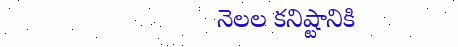నెలల కనిష్టానికి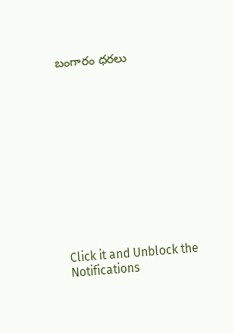బంగారం ధరలు












Click it and Unblock the Notifications